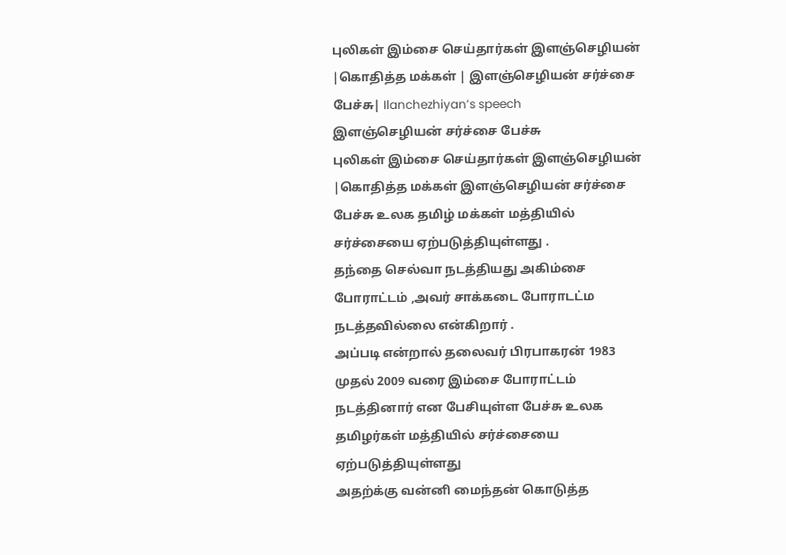புலிகள் இம்சை செய்தார்கள் இளஞ்செழியன் |கொதித்த மக்கள் | இளஞ்செழியன் சர்ச்சை பேச்சு| Ilanchezhiyan’s speech
இளஞ்செழியன் சர்ச்சை பேச்சு
புலிகள் இம்சை செய்தார்கள் இளஞ்செழியன் |கொதித்த மக்கள் இளஞ்செழியன் சர்ச்சை பேச்சு உலக தமிழ் மக்கள் மத்தியில் சர்ச்சையை ஏற்படுத்தியுள்ளது .
தந்தை செல்வா நடத்தியது அகிம்சை போராட்டம் ,அவர் சாக்கடை போராடட்ம நடத்தவில்லை என்கிறார் .
அப்படி என்றால் தலைவர் பிரபாகரன் 1983 முதல் 2009 வரை இம்சை போராட்டம் நடத்தினார் என பேசியுள்ள பேச்சு உலக தமிழர்கள் மத்தியில் சர்ச்சையை ஏற்படுத்தியுள்ளது
அதற்க்கு வன்னி மைந்தன் கொடுத்த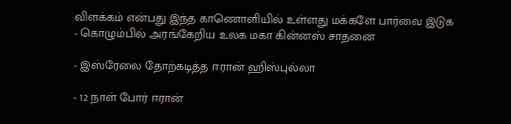விளக்கம் என்பது இந்த காணொளியில் உள்ளது மக்களே பார்வை இடுக
- கொழும்பில் அரங்கேறிய உலக மகா கின்னஸ் சாதனை

- இஸ்ரேலை தோற்கடித்த ஈரான் ஹிஸ்புல்லா

- 12 நாள் போர் ஈரான்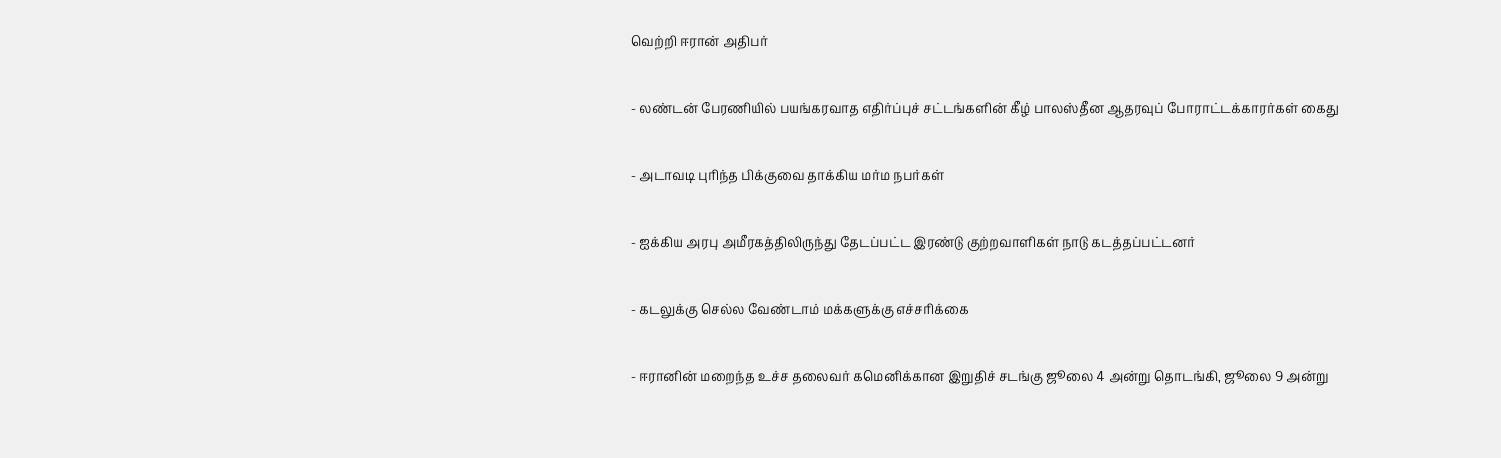வெற்றி ஈரான் அதிபர்

- லண்டன் பேரணியில் பயங்கரவாத எதிர்ப்புச் சட்டங்களின் கீழ் பாலஸ்தீன ஆதரவுப் போராட்டக்காரர்கள் கைது

- அடாவடி புரிந்த பிக்குவை தாக்கிய மர்ம நபர்கள்

- ஐக்கிய அரபு அமீரகத்திலிருந்து தேடப்பட்ட இரண்டு குற்றவாளிகள் நாடு கடத்தப்பட்டனர்

- கடலுக்கு செல்ல வேண்டாம் மக்களுக்கு எச்சரிக்கை

- ஈரானின் மறைந்த உச்ச தலைவர் கமெனிக்கான இறுதிச் சடங்கு ஜூலை 4 அன்று தொடங்கி, ஜூலை 9 அன்று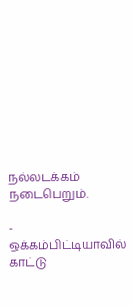நல்லடக்கம் நடைபெறும்.

- ஒக்கம்பிட்டியாவில் காட்டு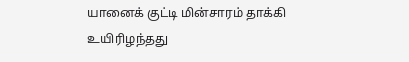யானைக் குட்டி மின்சாரம் தாக்கி உயிரிழந்தது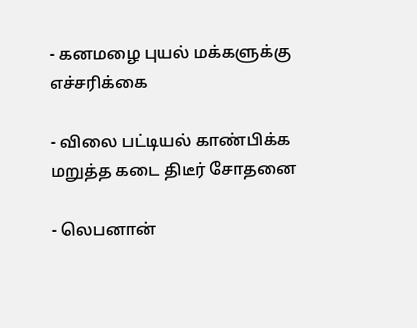- கனமழை புயல் மக்களுக்கு எச்சரிக்கை

- விலை பட்டியல் காண்பிக்க மறுத்த கடை திடீர் சோதனை

- லெபனான்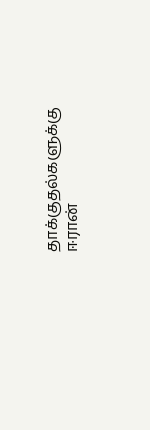தாக்குதல்களுக்கு ஈரான்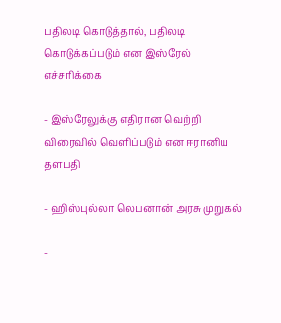பதிலடி கொடுத்தால், பதிலடி கொடுக்கப்படும் என இஸ்ரேல் எச்சரிக்கை

- இஸ்ரேலுக்கு எதிரான வெற்றி விரைவில் வெளிப்படும் என ஈரானிய தளபதி

- ஹிஸ்புல்லா லெபனான் அரசு முறுகல்

-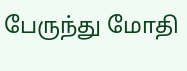பேருந்து மோதி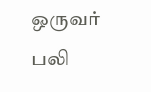ஒருவர் பலி